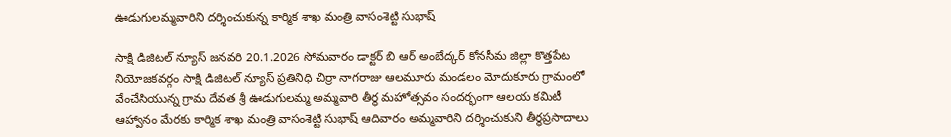ఊడుగులమ్మవారిని దర్శించుకున్న కార్మిక శాఖ మంత్రి వాసంశెట్టి సుభాష్

సాక్షి డిజిటల్ న్యూస్ జనవరి 20.1.2026 సోమవారం డాక్టర్ బి ఆర్ అంబేద్కర్ కోనసీమ జిల్లా కొత్తపేట నియోజకవర్గం సాక్షి డిజిటల్ న్యూస్ ప్రతినిధి చిర్రా నాగరాజు ఆలమూరు మండలం మోదుకూరు గ్రామంలో వేంచేసియున్న గ్రామ దేవత శ్రీ ఊడుగులమ్మ అమ్మవారి తీర్థ మహోత్సవం సందర్భంగా ఆలయ కమిటీ ఆహ్వానం మేరకు కార్మిక శాఖ మంత్రి వాసంశెట్టి సుభాష్ ఆదివారం అమ్మవారిని దర్శించుకుని తీర్థప్రసాదాలు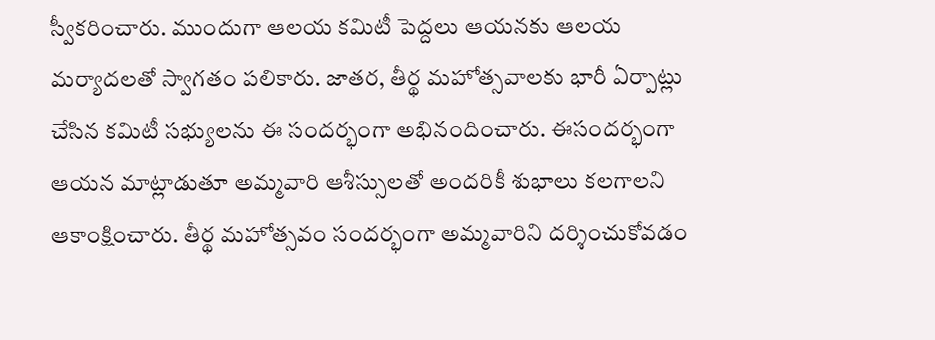స్వీకరించారు. ముందుగా ఆలయ కమిటీ పెద్దలు ఆయనకు ఆలయ మర్యాదలతో స్వాగతం పలికారు. జాతర, తీర్థ మహోత్సవాలకు భారీ ఏర్పాట్లు చేసిన కమిటీ సభ్యులను ఈ సందర్భంగా అభినందించారు. ఈసందర్భంగా ఆయన మాట్లాడుతూ అమ్మవారి ఆశీస్సులతో అందరికీ శుభాలు కలగాలని ఆకాంక్షించారు. తీర్థ మహోత్సవం సందర్భంగా అమ్మవారిని దర్శించుకోవడం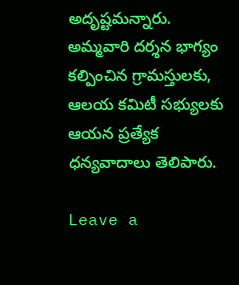అదృష్టమన్నారు. అమ్మవారి దర్శన భాగ్యం కల్పించిన గ్రామస్తులకు, ఆలయ కమిటీ సభ్యులకు ఆయన ప్రత్యేక ధన్యవాదాలు తెలిపారు.

Leave a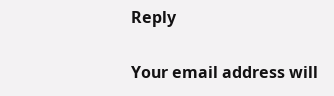Reply

Your email address will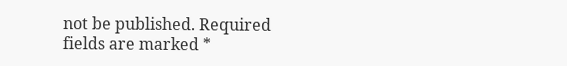not be published. Required fields are marked *